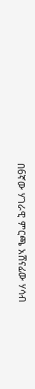በ6ኛው ሃገራዊ ምርጫ አሸናፊው ሃሳብ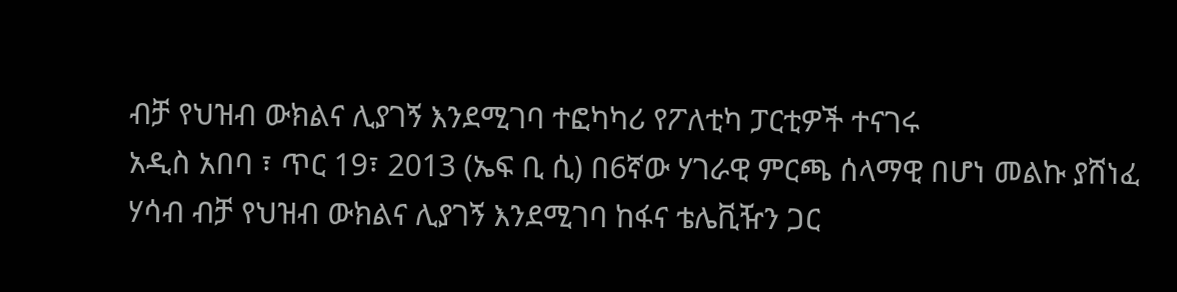ብቻ የህዝብ ውክልና ሊያገኝ እንደሚገባ ተፎካካሪ የፖለቲካ ፓርቲዎች ተናገሩ
አዲስ አበባ ፣ ጥር 19፣ 2013 (ኤፍ ቢ ሲ) በ6ኛው ሃገራዊ ምርጫ ሰላማዊ በሆነ መልኩ ያሸነፈ ሃሳብ ብቻ የህዝብ ውክልና ሊያገኝ እንደሚገባ ከፋና ቴሌቪዥን ጋር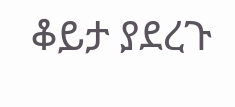ቆይታ ያደረጉ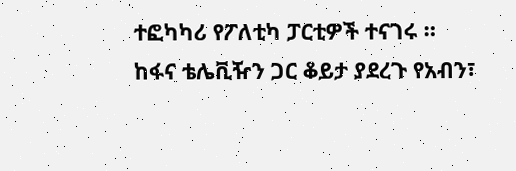ተፎካካሪ የፖለቲካ ፓርቲዎች ተናገሩ ።
ከፋና ቴሌቪዥን ጋር ቆይታ ያደረጉ የአብን፣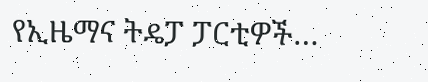የኢዜማና ትዴፓ ፓርቲዎች…